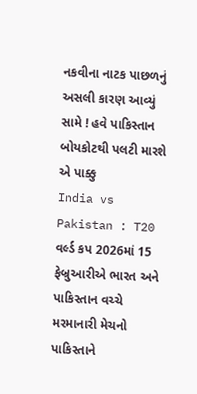નકવીના નાટક પાછળનું અસલી કારણ આવ્યું સામે ! હવે પાકિસ્તાન બોયકોટથી પલટી મારશે એ પાક્કુ
India vs Pakistan : T20 વર્લ્ડ કપ 2026માં 15 ફેબ્રુઆરીએ ભારત અને પાકિસ્તાન વચ્ચે મરમાનારી મેચનો પાકિસ્તાને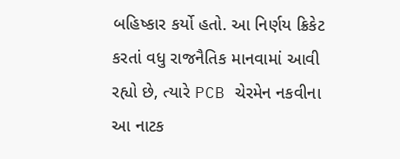બહિષ્કાર કર્યો હતો. આ નિર્ણય ક્રિકેટ કરતાં વધુ રાજનૈતિક માનવામાં આવી રહ્યો છે, ત્યારે PCB ચેરમેન નકવીના આ નાટક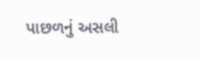પાછળનું અસલી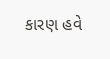કારણ હવે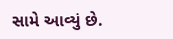સામે આવ્યું છે.